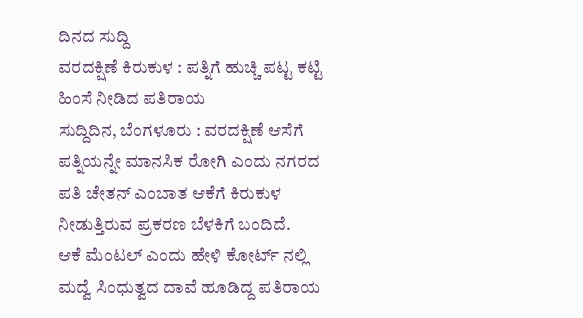ದಿನದ ಸುದ್ದಿ
ವರದಕ್ಷಿಣೆ ಕಿರುಕುಳ : ಪತ್ನಿಗೆ ಹುಚ್ಚಿ ಪಟ್ಟ ಕಟ್ಟಿ ಹಿಂಸೆ ನೀಡಿದ ಪತಿರಾಯ
ಸುದ್ದಿದಿನ, ಬೆಂಗಳೂರು : ವರದಕ್ಷಿಣೆ ಆಸೆಗೆ ಪತ್ನಿಯನ್ನೇ ಮಾನಸಿಕ ರೋಗಿ ಎಂದು ನಗರದ ಪತಿ ಚೇತನ್ ಎಂಬಾತ ಆಕೆಗೆ ಕಿರುಕುಳ ನೀಡುತ್ತಿರುವ ಪ್ರಕರಣ ಬೆಳಕಿಗೆ ಬಂದಿದೆ.
ಆಕೆ ಮೆಂಟಲ್ ಎಂದು ಹೇಳಿ ಕೋರ್ಟ್ ನಲ್ಲಿ ಮದ್ವೆ ಸಿಂಧುತ್ವದ ದಾವೆ ಹೂಡಿದ್ದ ಪತಿರಾಯ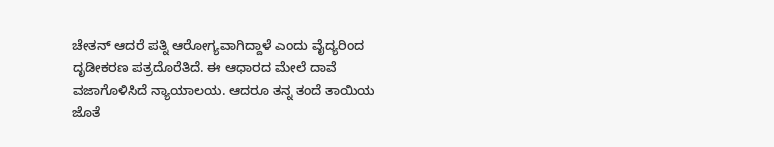ಚೇತನ್ ಆದರೆ ಪತ್ನಿ ಆರೋಗ್ಯವಾಗಿದ್ದಾಳೆ ಎಂದು ವೈದ್ಯರಿಂದ ದೃಡೀಕರಣ ಪತ್ರದೊರೆತಿದೆ. ಈ ಆಧಾರದ ಮೇಲೆ ದಾವೆ ವಜಾಗೊಳಿಸಿದೆ ನ್ಯಾಯಾಲಯ. ಆದರೂ ತನ್ನ ತಂದೆ ತಾಯಿಯ ಜೊತೆ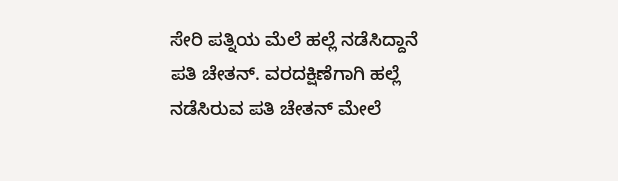ಸೇರಿ ಪತ್ನಿಯ ಮೆಲೆ ಹಲ್ಲೆ ನಡೆಸಿದ್ದಾನೆ ಪತಿ ಚೇತನ್. ವರದಕ್ಷಿಣೆಗಾಗಿ ಹಲ್ಲೆ ನಡೆಸಿರುವ ಪತಿ ಚೇತನ್ ಮೇಲೆ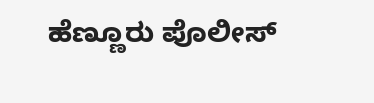ಹೆಣ್ಣೂರು ಪೊಲೀಸ್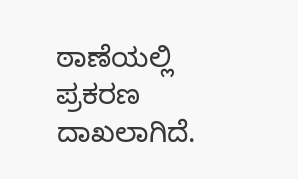ಠಾಣೆಯಲ್ಲಿ ಪ್ರಕರಣ ದಾಖಲಾಗಿದೆ.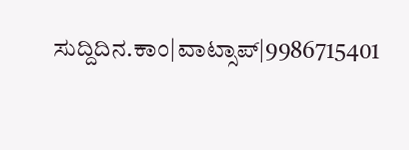ಸುದ್ದಿದಿನ.ಕಾಂ|ವಾಟ್ಸಾಪ್|9986715401